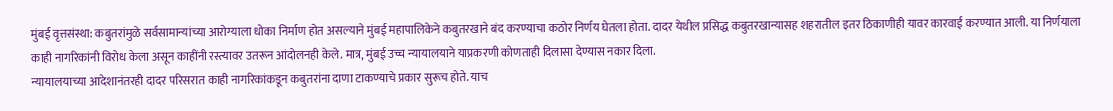मुंबई वृत्तसंस्था: कबुतरांमुळे सर्वसामान्यांच्या आरोग्याला धोका निर्माण होत असल्याने मुंबई महापालिकेने कबुतरखाने बंद करण्याचा कठोर निर्णय घेतला होता. दादर येथील प्रसिद्ध कबुतरखान्यासह शहरातील इतर ठिकाणीही यावर कारवाई करण्यात आली. या निर्णयाला काही नागरिकांनी विरोध केला असून काहींनी रस्त्यावर उतरून आंदोलनही केले. मात्र, मुंबई उच्च न्यायालयाने याप्रकरणी कोणताही दिलासा देण्यास नकार दिला.
न्यायालयाच्या आदेशानंतरही दादर परिसरात काही नागरिकांकडून कबुतरांना दाणा टाकण्याचे प्रकार सुरूच होते. याच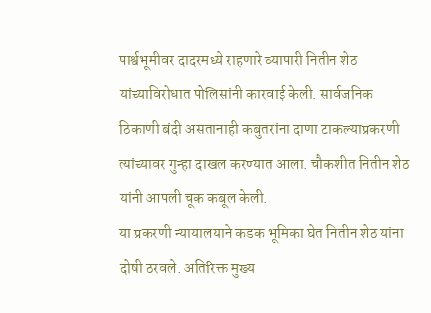पार्श्वभूमीवर दादरमध्ये राहणारे व्यापारी नितीन शेठ यांच्याविरोधात पोलिसांनी कारवाई केली. सार्वजनिक ठिकाणी बंदी असतानाही कबुतरांना दाणा टाकल्याप्रकरणी त्यांच्यावर गुन्हा दाखल करण्यात आला. चौकशीत नितीन शेठ यांनी आपली चूक कबूल केली.
या प्रकरणी न्यायालयाने कडक भूमिका घेत नितीन शेठ यांना दोषी ठरवले. अतिरिक्त मुख्य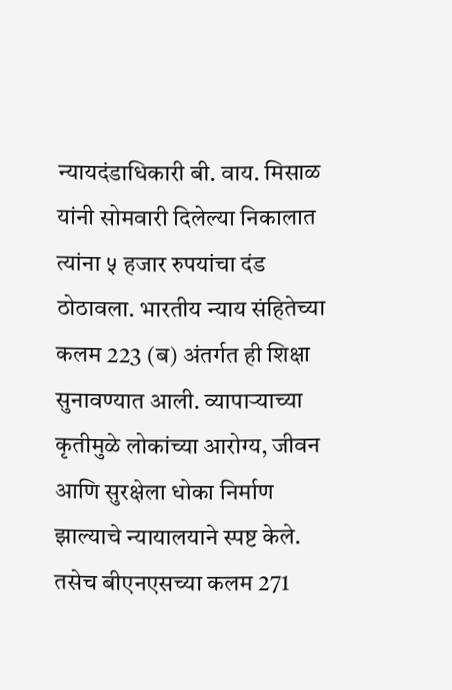न्यायदंडाधिकारी बी. वाय. मिसाळ यांनी सोमवारी दिलेल्या निकालात त्यांना ५ हजार रुपयांचा दंड ठोठावला. भारतीय न्याय संहितेच्या कलम 223 (ब) अंतर्गत ही शिक्षा सुनावण्यात आली. व्यापाऱ्याच्या कृतीमुळे लोकांच्या आरोग्य, जीवन आणि सुरक्षेला धोका निर्माण झाल्याचे न्यायालयाने स्पष्ट केले.
तसेच बीएनएसच्या कलम 271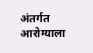अंतर्गत आरोग्याला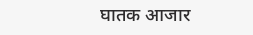घातक आजार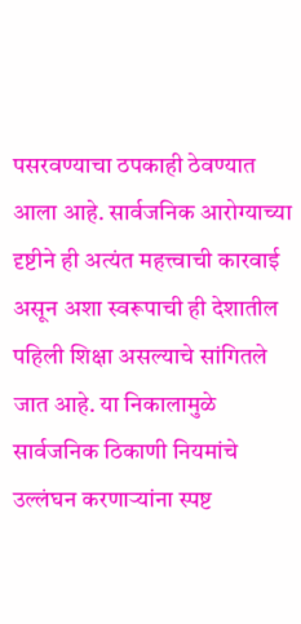पसरवण्याचा ठपकाही ठेवण्यात आला आहे. सार्वजनिक आरोग्याच्या दृष्टीने ही अत्यंत महत्त्वाची कारवाई असून अशा स्वरूपाची ही देशातील पहिली शिक्षा असल्याचे सांगितले जात आहे. या निकालामुळे सार्वजनिक ठिकाणी नियमांचे उल्लंघन करणाऱ्यांना स्पष्ट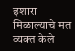इशारा मिळाल्याचे मत व्यक्त केले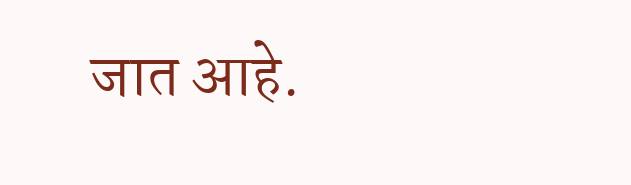जात आहे.